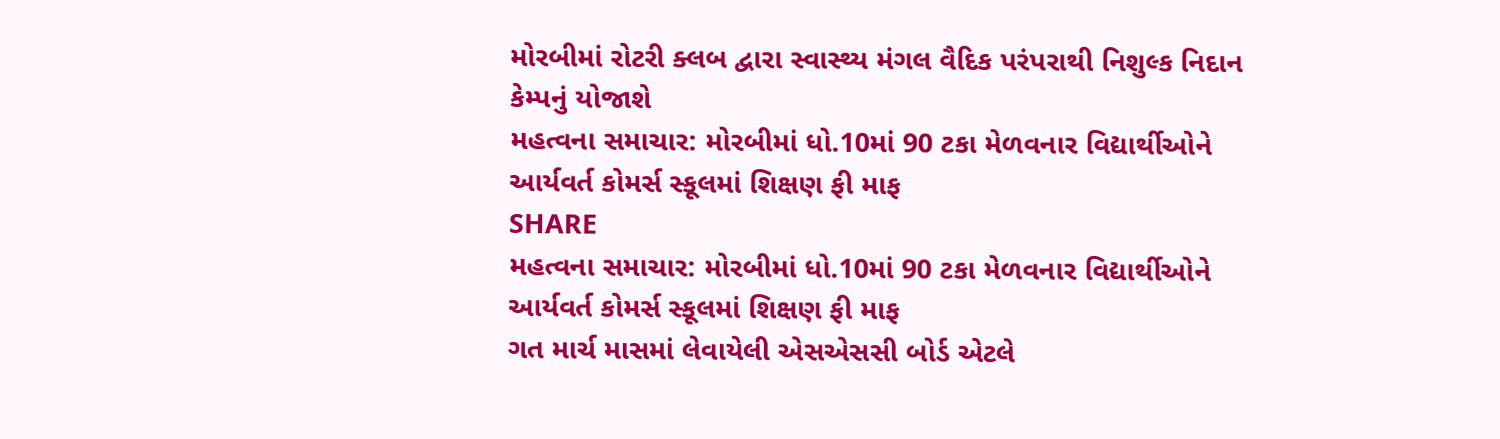મોરબીમાં રોટરી ક્લબ દ્વારા સ્વાસ્થ્ય મંગલ વૈદિક પરંપરાથી નિશુલ્ક નિદાન કેમ્પનું યોજાશે
મહત્વના સમાચાર: મોરબીમાં ધો.10માં 90 ટકા મેળવનાર વિદ્યાર્થીઓને આર્યવર્ત કોમર્સ સ્કૂલમાં શિક્ષણ ફી માફ
SHARE
મહત્વના સમાચાર: મોરબીમાં ધો.10માં 90 ટકા મેળવનાર વિદ્યાર્થીઓને આર્યવર્ત કોમર્સ સ્કૂલમાં શિક્ષણ ફી માફ
ગત માર્ચ માસમાં લેવાયેલી એસએસસી બોર્ડ એટલે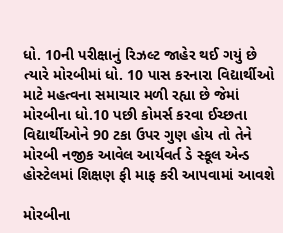ધો. 10ની પરીક્ષાનું રિઝલ્ટ જાહેર થઈ ગયું છે ત્યારે મોરબીમાં ધો. 10 પાસ કરનારા વિદ્યાર્થીઓ માટે મહત્વના સમાચાર મળી રહ્યા છે જેમાં મોરબીના ધો.10 પછી કોમર્સ કરવા ઈચ્છતા વિદ્યાર્થીઓને 90 ટકા ઉપર ગુણ હોય તો તેને મોરબી નજીક આવેલ આર્યવર્ત ડે સ્કૂલ એન્ડ હોસ્ટેલમાં શિક્ષણ ફી માફ કરી આપવામાં આવશે

મોરબીના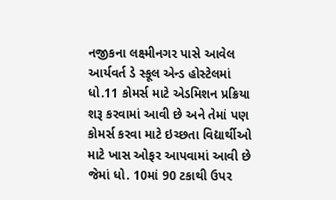નજીકના લક્ષ્મીનગર પાસે આવેલ આર્યવર્ત ડે સ્કૂલ એન્ડ હોસ્ટેલમાં ધો.11 કોમર્સ માટે એડમિશન પ્રક્રિયા શરૂ કરવામાં આવી છે અને તેમાં પણ કોમર્સ કરવા માટે ઇચ્છતા વિદ્યાર્થીઓ માટે ખાસ ઓફર આપવામાં આવી છે જેમાં ધો. 10માં 90 ટકાથી ઉપર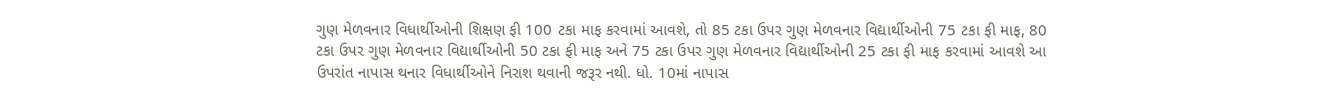ગુણ મેળવનાર વિધાર્થીઓની શિક્ષણ ફી 100 ટકા માફ કરવામાં આવશે, તો 85 ટકા ઉપર ગુણ મેળવનાર વિદ્યાર્થીઓની 75 ટકા ફી માફ, 80 ટકા ઉપર ગુણ મેળવનાર વિદ્યાર્થીઓની 50 ટકા ફી માફ અને 75 ટકા ઉપર ગુણ મેળવનાર વિદ્યાર્થીઓની 25 ટકા ફી માફ કરવામાં આવશે આ ઉપરાંત નાપાસ થનાર વિધાર્થીઓને નિરાશ થવાની જરૂર નથી. ધો. 10માં નાપાસ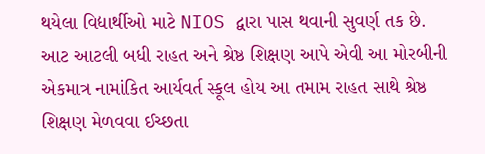થયેલા વિદ્યાર્થીઓ માટે NIOS દ્વારા પાસ થવાની સુવર્ણ તક છે. આટ આટલી બધી રાહત અને શ્રેષ્ઠ શિક્ષણ આપે એવી આ મોરબીની એકમાત્ર નામાંકિત આર્યવર્ત સ્કૂલ હોય આ તમામ રાહત સાથે શ્રેષ્ઠ શિક્ષણ મેળવવા ઈચ્છતા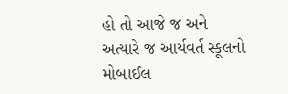હો તો આજે જ અને અત્યારે જ આર્યવર્ત સ્કૂલનો મોબાઈલ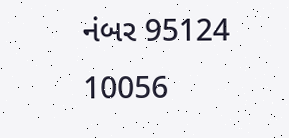નંબર 95124 10056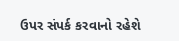ઉપર સંપર્ક કરવાનો રહેશે